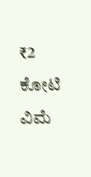₹2 ಕೋಟಿ ವಿಮೆ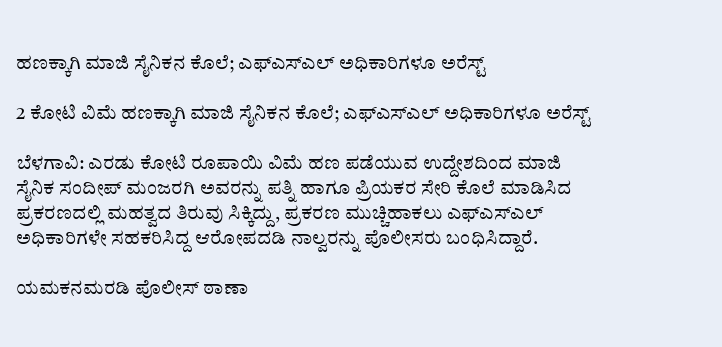ಹಣಕ್ಕಾಗಿ ಮಾಜಿ ಸೈನಿಕನ ಕೊಲೆ; ಎಫ್‌ಎಸ್‌ಎಲ್ ಅಧಿಕಾರಿಗಳೂ ಅರೆಸ್ಟ್

2 ಕೋಟಿ ವಿಮೆ ಹಣಕ್ಕಾಗಿ ಮಾಜಿ ಸೈನಿಕನ ಕೊಲೆ; ಎಫ್‌ಎಸ್‌ಎಲ್ ಅಧಿಕಾರಿಗಳೂ ಅರೆಸ್ಟ್

ಬೆಳಗಾವಿ: ಎರಡು ಕೋಟಿ ರೂಪಾಯಿ ವಿಮೆ ಹಣ ಪಡೆಯುವ ಉದ್ದೇಶದಿಂದ ಮಾಜಿ ಸೈನಿಕ ಸಂದೀಪ್ ಮಂಜರಗಿ ಅವರನ್ನು ಪತ್ನಿ ಹಾಗೂ ಪ್ರಿಯಕರ ಸೇರಿ ಕೊಲೆ ಮಾಡಿಸಿದ ಪ್ರಕರಣದಲ್ಲಿ ಮಹತ್ವದ ತಿರುವು ಸಿಕ್ಕಿದ್ದು, ಪ್ರಕರಣ ಮುಚ್ಚಿಹಾಕಲು ಎಫ್‌ಎಸ್‌ಎಲ್ ಅಧಿಕಾರಿಗಳೇ ಸಹಕರಿಸಿದ್ದ ಆರೋಪದಡಿ ನಾಲ್ವರನ್ನು ಪೊಲೀಸರು ಬಂಧಿಸಿದ್ದಾರೆ.

ಯಮಕನಮರಡಿ ಪೊಲೀಸ್ ಠಾಣಾ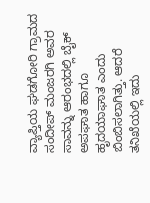ವ್ಯಾಪ್ತಿಯ ಘಡಗೋರಿ ಗ್ರಾಮದ ಸಂದೀಪ್ ಮಂಜರಗಿ ಅವರ ಸಾವನ್ನು ಆರಂಭದಲ್ಲಿ ಬೈಕ್ ಅಪಘಾತ ಹಾಗೂ ಹೃದಯಾಘಾತ ಎಂದು ಬಿಂಬಿಸಲಾಗಿತ್ತು. ಆದರೆ ತನಿಖೆಯಲ್ಲಿ ಇದು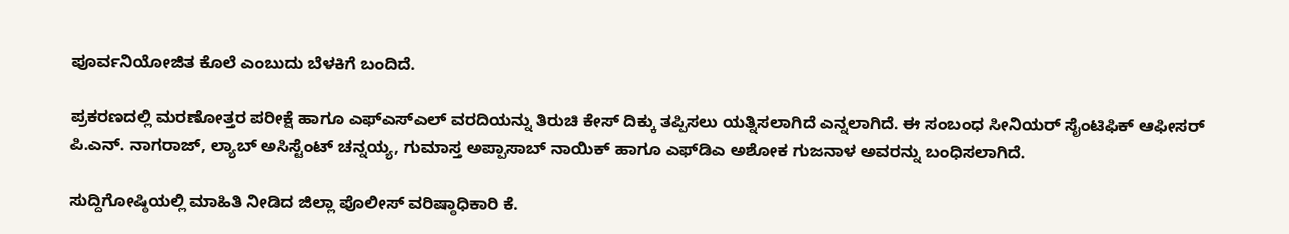ಪೂರ್ವನಿಯೋಜಿತ ಕೊಲೆ ಎಂಬುದು ಬೆಳಕಿಗೆ ಬಂದಿದೆ.

ಪ್ರಕರಣದಲ್ಲಿ ಮರಣೋತ್ತರ ಪರೀಕ್ಷೆ ಹಾಗೂ ಎಫ್‌ಎಸ್‌ಎಲ್ ವರದಿಯನ್ನು ತಿರುಚಿ ಕೇಸ್ ದಿಕ್ಕು ತಪ್ಪಿಸಲು ಯತ್ನಿಸಲಾಗಿದೆ ಎನ್ನಲಾಗಿದೆ. ಈ ಸಂಬಂಧ ಸೀನಿಯರ್ ಸೈಂಟಿಫಿಕ್ ಆಫೀಸರ್ ಪಿ.ಎನ್. ನಾಗರಾಜ್, ಲ್ಯಾಬ್ ಅಸಿಸ್ಟೆಂಟ್ ಚನ್ನಯ್ಯ, ಗುಮಾಸ್ತ ಅಪ್ಪಾಸಾಬ್ ನಾಯಿಕ್ ಹಾಗೂ ಎಫ್‌ಡಿಎ ಅಶೋಕ ಗುಜನಾಳ ಅವರನ್ನು ಬಂಧಿಸಲಾಗಿದೆ.

ಸುದ್ದಿಗೋಷ್ಠಿಯಲ್ಲಿ ಮಾಹಿತಿ ನೀಡಿದ ಜಿಲ್ಲಾ ಪೊಲೀಸ್ ವರಿಷ್ಠಾಧಿಕಾರಿ ಕೆ.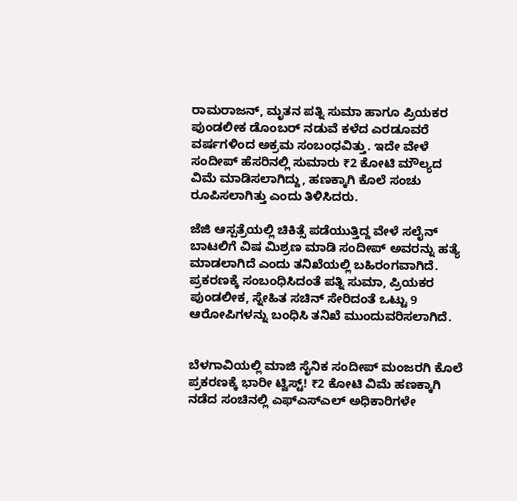ರಾಮರಾಜನ್, ಮೃತನ ಪತ್ನಿ ಸುಮಾ ಹಾಗೂ ಪ್ರಿಯಕರ ಪುಂಡಲೀಕ ಡೊಂಬರ್ ನಡುವೆ ಕಳೆದ ಎರಡೂವರೆ ವರ್ಷಗಳಿಂದ ಅಕ್ರಮ ಸಂಬಂಧವಿತ್ತು. ಇದೇ ವೇಳೆ ಸಂದೀಪ್ ಹೆಸರಿನಲ್ಲಿ ಸುಮಾರು ₹2 ಕೋಟಿ ಮೌಲ್ಯದ ವಿಮೆ ಮಾಡಿಸಲಾಗಿದ್ದು, ಹಣಕ್ಕಾಗಿ ಕೊಲೆ ಸಂಚು ರೂಪಿಸಲಾಗಿತ್ತು ಎಂದು ತಿಳಿಸಿದರು.

ಜೆಜಿ ಆಸ್ಪತ್ರೆಯಲ್ಲಿ ಚಿಕಿತ್ಸೆ ಪಡೆಯುತ್ತಿದ್ದ ವೇಳೆ ಸಲೈನ್ ಬಾಟಲಿಗೆ ವಿಷ ಮಿಶ್ರಣ ಮಾಡಿ ಸಂದೀಪ್ ಅವರನ್ನು ಹತ್ಯೆ ಮಾಡಲಾಗಿದೆ ಎಂದು ತನಿಖೆಯಲ್ಲಿ ಬಹಿರಂಗವಾಗಿದೆ. ಪ್ರಕರಣಕ್ಕೆ ಸಂಬಂಧಿಸಿದಂತೆ ಪತ್ನಿ ಸುಮಾ, ಪ್ರಿಯಕರ ಪುಂಡಲೀಕ, ಸ್ನೇಹಿತ ಸಚಿನ್ ಸೇರಿದಂತೆ ಒಟ್ಟು 9 ಆರೋಪಿಗಳನ್ನು ಬಂಧಿಸಿ ತನಿಖೆ ಮುಂದುವರಿಸಲಾಗಿದೆ.


ಬೆಳಗಾವಿಯಲ್ಲಿ ಮಾಜಿ ಸೈನಿಕ ಸಂದೀಪ್ ಮಂಜರಗಿ ಕೊಲೆ ಪ್ರಕರಣಕ್ಕೆ ಭಾರೀ ಟ್ವಿಸ್ಟ್! ₹2 ಕೋಟಿ ವಿಮೆ ಹಣಕ್ಕಾಗಿ ನಡೆದ ಸಂಚಿನಲ್ಲಿ ಎಫ್‌ಎಸ್‌ಎಲ್ ಅಧಿಕಾರಿಗಳೇ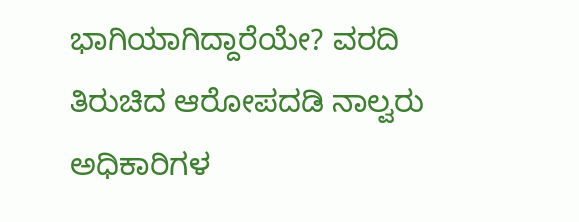ಭಾಗಿಯಾಗಿದ್ದಾರೆಯೇ? ವರದಿ ತಿರುಚಿದ ಆರೋಪದಡಿ ನಾಲ್ವರು ಅಧಿಕಾರಿಗಳ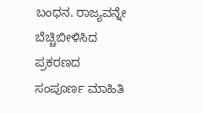ಬಂಧನ. ರಾಜ್ಯವನ್ನೇ ಬೆಚ್ಚಿಬೀಳಿಸಿದ ಪ್ರಕರಣದ ಸಂಪೂರ್ಣ ಮಾಹಿತಿ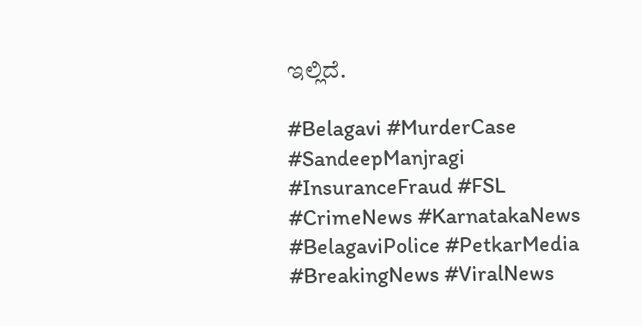ಇಲ್ಲಿದೆ.

#Belagavi #MurderCase #SandeepManjragi #InsuranceFraud #FSL #CrimeNews #KarnatakaNews #BelagaviPolice #PetkarMedia #BreakingNews #ViralNews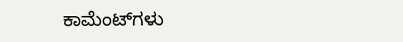ಕಾಮೆಂಟ್‌ಗಳು